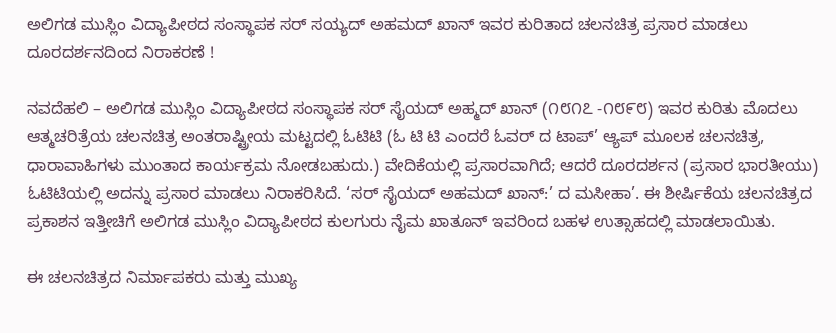ಅಲಿಗಡ ಮುಸ್ಲಿಂ ವಿದ್ಯಾಪೀಠದ ಸಂಸ್ಥಾಪಕ ಸರ್ ಸಯ್ಯದ್ ಅಹಮದ್ ಖಾನ್ ಇವರ ಕುರಿತಾದ ಚಲನಚಿತ್ರ ಪ್ರಸಾರ ಮಾಡಲು ದೂರದರ್ಶನದಿಂದ ನಿರಾಕರಣೆ !

ನವದೆಹಲಿ – ಅಲಿಗಡ ಮುಸ್ಲಿಂ ವಿದ್ಯಾಪೀಠದ ಸಂಸ್ಥಾಪಕ ಸರ್ ಸೈಯದ್ ಅಹ್ಮದ್ ಖಾನ್ (೧೮೧೭ -೧೮೯೮) ಇವರ ಕುರಿತು ಮೊದಲು ಆತ್ಮಚರಿತ್ರೆಯ ಚಲನಚಿತ್ರ ಅಂತರಾಷ್ಟ್ರೀಯ ಮಟ್ಟದಲ್ಲಿ ಓಟಿಟಿ (ಓ ಟಿ ಟಿ ಎಂದರೆ ಓವರ್ ದ ಟಾಪ್’ ಆ್ಯಪ್ ಮೂಲಕ ಚಲನಚಿತ್ರ, ಧಾರಾವಾಹಿಗಳು ಮುಂತಾದ ಕಾರ್ಯಕ್ರಮ ನೋಡಬಹುದು.) ವೇದಿಕೆಯಲ್ಲಿ ಪ್ರಸಾರವಾಗಿದೆ; ಆದರೆ ದೂರದರ್ಶನ (ಪ್ರಸಾರ ಭಾರತೀಯು) ಓಟಿಟಿಯಲ್ಲಿ ಅದನ್ನು ಪ್ರಸಾರ ಮಾಡಲು ನಿರಾಕರಿಸಿದೆ. ‘ಸರ್ ಸೈಯದ್ ಅಹಮದ್ ಖಾನ್:’ ದ ಮಸೀಹಾ’. ಈ ಶೀರ್ಷಿಕೆಯ ಚಲನಚಿತ್ರದ ಪ್ರಕಾಶನ ಇತ್ತೀಚಿಗೆ ಅಲಿಗಡ ಮುಸ್ಲಿಂ ವಿದ್ಯಾಪೀಠದ ಕುಲಗುರು ನೈಮ ಖಾತೂನ್ ಇವರಿಂದ ಬಹಳ ಉತ್ಸಾಹದಲ್ಲಿ ಮಾಡಲಾಯಿತು.

ಈ ಚಲನಚಿತ್ರದ ನಿರ್ಮಾಪಕರು ಮತ್ತು ಮುಖ್ಯ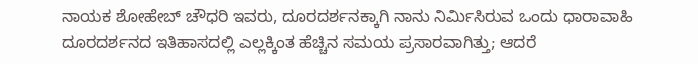ನಾಯಕ ಶೋಹೇಬ್ ಚೌಧರಿ ಇವರು, ದೂರದರ್ಶನಕ್ಕಾಗಿ ನಾನು ನಿರ್ಮಿಸಿರುವ ಒಂದು ಧಾರಾವಾಹಿ ದೂರದರ್ಶನದ ಇತಿಹಾಸದಲ್ಲಿ ಎಲ್ಲಕ್ಕಿಂತ ಹೆಚ್ಚಿನ ಸಮಯ ಪ್ರಸಾರವಾಗಿತ್ತು; ಆದರೆ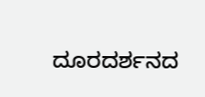ದೂರದರ್ಶನದ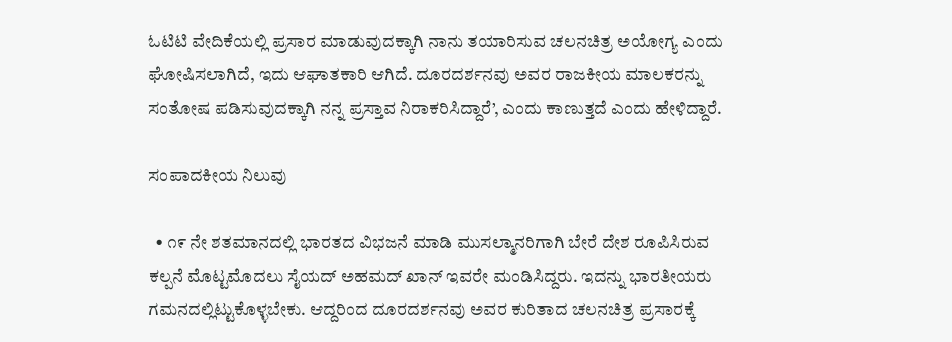ಓಟಿಟಿ ವೇದಿಕೆಯಲ್ಲಿ ಪ್ರಸಾರ ಮಾಡುವುದಕ್ಕಾಗಿ ನಾನು ತಯಾರಿಸುವ ಚಲನಚಿತ್ರ ಅಯೋಗ್ಯ ಎಂದು ಘೋಷಿಸಲಾಗಿದೆ, ಇದು ಆಘಾತಕಾರಿ ಆಗಿದೆ. ದೂರದರ್ಶನವು ಅವರ ರಾಜಕೀಯ ಮಾಲಕರನ್ನು ಸಂತೋಷ ಪಡಿಸುವುದಕ್ಕಾಗಿ ನನ್ನ ಪ್ರಸ್ತಾವ ನಿರಾಕರಿಸಿದ್ದಾರೆ’, ಎಂದು ಕಾಣುತ್ತದೆ ಎಂದು ಹೇಳಿದ್ದಾರೆ.

ಸಂಪಾದಕೀಯ ನಿಲುವು

  • ೧೯ ನೇ ಶತಮಾನದಲ್ಲಿ ಭಾರತದ ವಿಭಜನೆ ಮಾಡಿ ಮುಸಲ್ಮಾನರಿಗಾಗಿ ಬೇರೆ ದೇಶ ರೂಪಿಸಿರುವ ಕಲ್ಪನೆ ಮೊಟ್ಟಮೊದಲು ಸೈಯದ್ ಅಹಮದ್ ಖಾನ್ ಇವರೇ ಮಂಡಿಸಿದ್ದರು. ಇದನ್ನು ಭಾರತೀಯರು ಗಮನದಲ್ಲಿಟ್ಟುಕೊಳ್ಳಬೇಕು. ಆದ್ದರಿಂದ ದೂರದರ್ಶನವು ಅವರ ಕುರಿತಾದ ಚಲನಚಿತ್ರ ಪ್ರಸಾರಕ್ಕೆ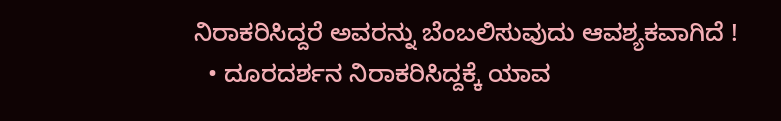ನಿರಾಕರಿಸಿದ್ದರೆ ಅವರನ್ನು ಬೆಂಬಲಿಸುವುದು ಆವಶ್ಯಕವಾಗಿದೆ !
  • ದೂರದರ್ಶನ ನಿರಾಕರಿಸಿದ್ದಕ್ಕೆ ಯಾವ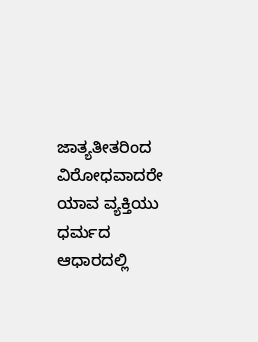ಜಾತ್ಯತೀತರಿಂದ ವಿರೋಧವಾದರೇ ಯಾವ ವ್ಯಕ್ತಿಯು ಧರ್ಮದ ಆಧಾರದಲ್ಲಿ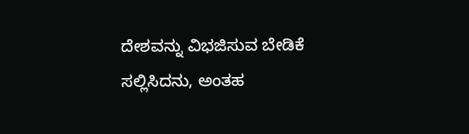ದೇಶವನ್ನು ವಿಭಜಿಸುವ ಬೇಡಿಕೆ ಸಲ್ಲಿಸಿದನು, ಅಂತಹ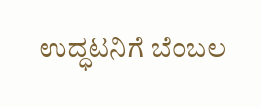ಉದ್ಧಟನಿಗೆ ಬೆಂಬಲ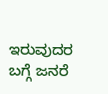ಇರುವುದರ ಬಗ್ಗೆ ಜನರೆ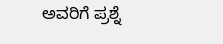ಅವರಿಗೆ ಪ್ರಶ್ನೆ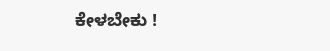ಕೇಳಬೇಕು !